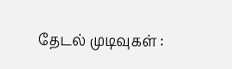தேடல் முடிவுகள் :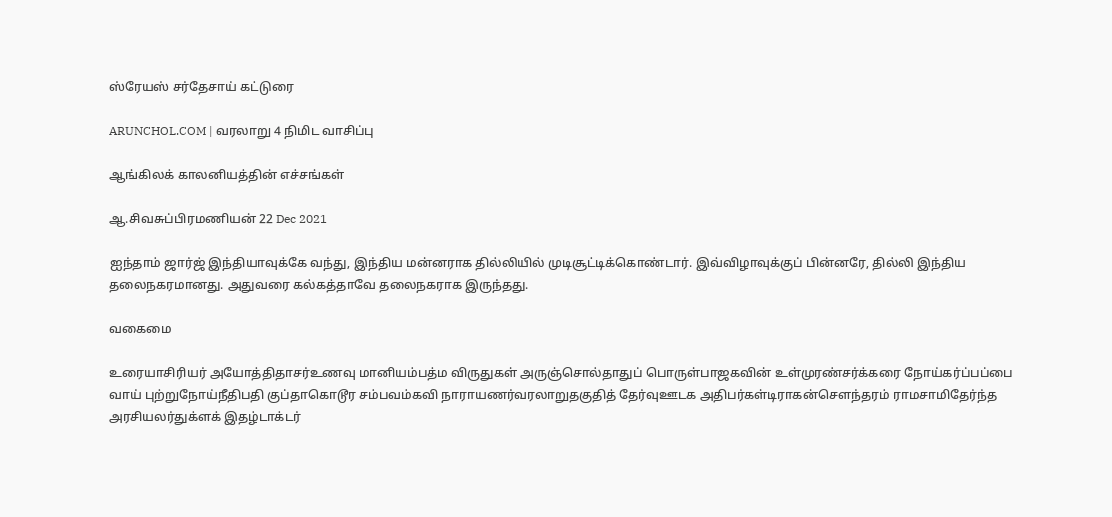ஸ்ரேயஸ் சர்தேசாய் கட்டுரை

ARUNCHOL.COM | வரலாறு 4 நிமிட வாசிப்பு

ஆங்கிலக் காலனியத்தின் எச்சங்கள்

ஆ.சிவசுப்பிரமணியன் 22 Dec 2021

ஐந்தாம் ஜார்ஜ் இந்தியாவுக்கே வந்து, இந்திய மன்னராக தில்லியில் முடிசூட்டிக்கொண்டார். இவ்விழாவுக்குப் பின்னரே, தில்லி இந்திய தலைநகரமானது. அதுவரை கல்கத்தாவே தலைநகராக இருந்தது.

வகைமை

உரையாசிரியர் அயோத்திதாசர்உணவு மானியம்பத்ம விருதுகள் அருஞ்சொல்தாதுப் பொருள்பாஜகவின் உள்முரண்சர்க்கரை நோய்கர்ப்பப்பை வாய் புற்றுநோய்நீதிபதி குப்தாகொடூர சம்பவம்கவி நாராயணர்வரலாறுதகுதித் தேர்வுஊடக அதிபர்கள்டிராகன்செளந்தரம் ராமசாமிதேர்ந்த அரசியலர்துக்ளக் இதழ்டாக்டர்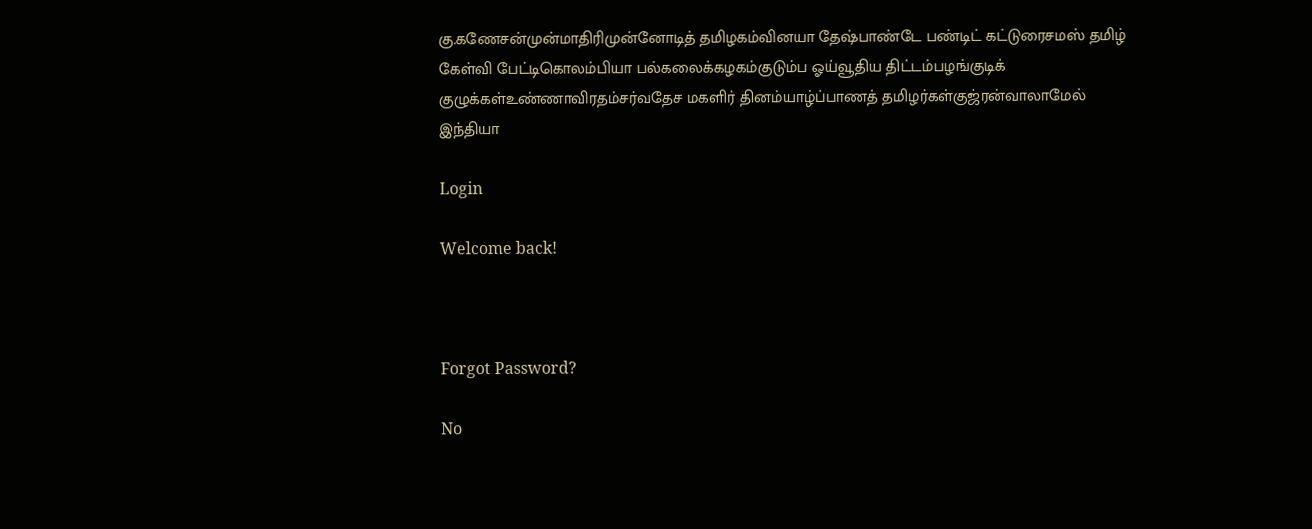கு.கணேசன்முன்மாதிரிமுன்னோடித் தமிழகம்வினயா தேஷ்பாண்டே பண்டிட் கட்டுரைசமஸ் தமிழ் கேள்வி பேட்டிகொலம்பியா பல்கலைக்கழகம்குடும்ப ஓய்வூதிய திட்டம்பழங்குடிக் குழுக்கள்உண்ணாவிரதம்சர்வதேச மகளிர் தினம்யாழ்ப்பாணத் தமிழர்கள்குஜ்ரன்வாலாமேல் இந்தியா

Login

Welcome back!



Forgot Password?

No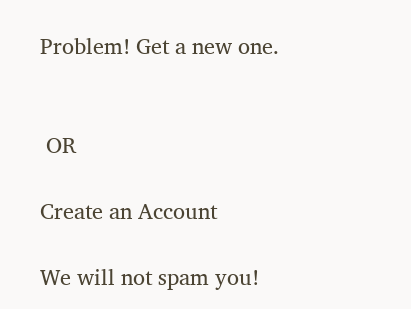Problem! Get a new one.


 OR

Create an Account

We will not spam you!